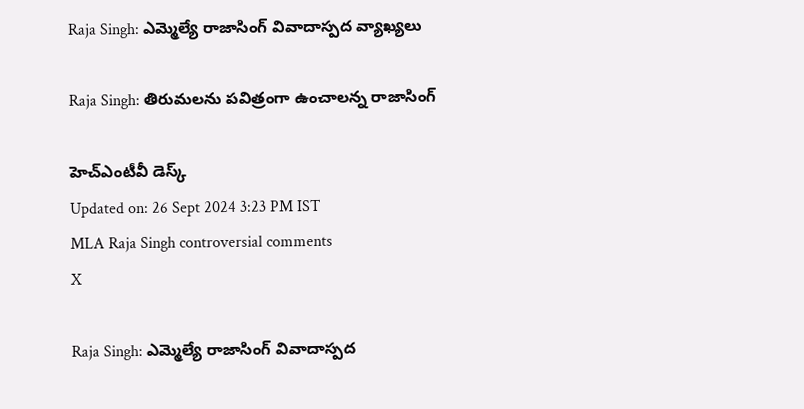Raja Singh: ఎమ్మెల్యే రాజాసింగ్ వివాదాస్పద వ్యాఖ్యలు

Raja Singh: తిరుమలను పవిత్రంగా ఉంచాలన్న రాజాసింగ్

హెచ్ఎంటీవీ డెస్క్
Updated on: 26 Sept 2024 3:23 PM IST
MLA Raja Singh controversial comments
X

Raja Singh: ఎమ్మెల్యే రాజాసింగ్ వివాదాస్పద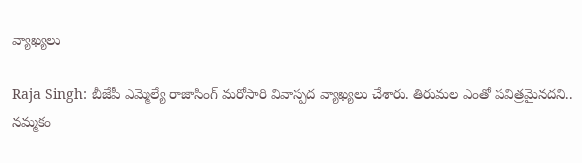వ్యాఖ్యలు

Raja Singh: బీజేపీ ఎమ్మెల్యే రాజాసింగ్ మరోసారి వివాస్పద వ్యాఖ్యలు చేశారు. తిరుమల ఎంతో పవిత్రమైనదని.. నమ్మకం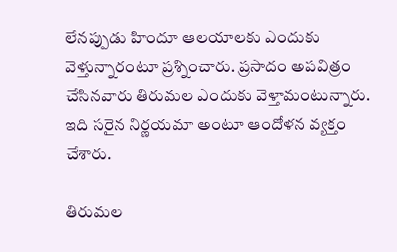లేనప్పుడు హిందూ ఆలయాలకు ఎందుకు వెళ్తున్నారంటూ ప్రశ్నించారు. ప్రసాదం అపవిత్రం చేసినవారు తిరుమల ఎందుకు వెళ్తామంటున్నారు. ఇది సరైన నిర్ణయమా అంటూ ఆందోళన వ్యక్తం చేశారు.

తిరుమల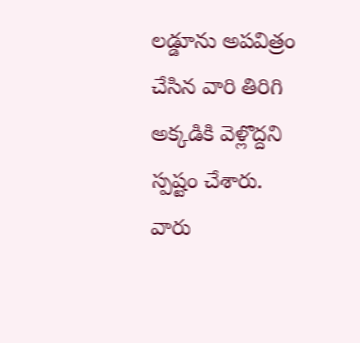లడ్డూను అపవిత్రం చేసిన వారి తిరిగి అక్కడికి వెళ్లొద్దని స్పష్టం చేశారు. వారు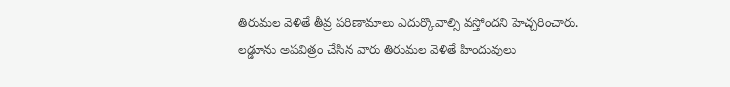తిరుమల వెళితే తీవ్ర పరిణామాలు ఎదుర్కొవాల్సి వస్తోందని హెచ్చరించారు. లడ్డూను అపవిత్రం చేసిన వారు తిరుమల వెళితే హిందువులు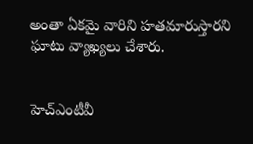అంతా ఏకమై వారిని హతమారుస్తారని ఘాటు వ్యాఖ్యలు చేశారు.


హెచ్ఎంటీవీ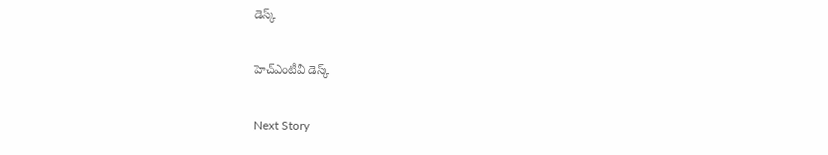డెస్క్

హెచ్ఎంటీవీ డెస్క్

Next Story